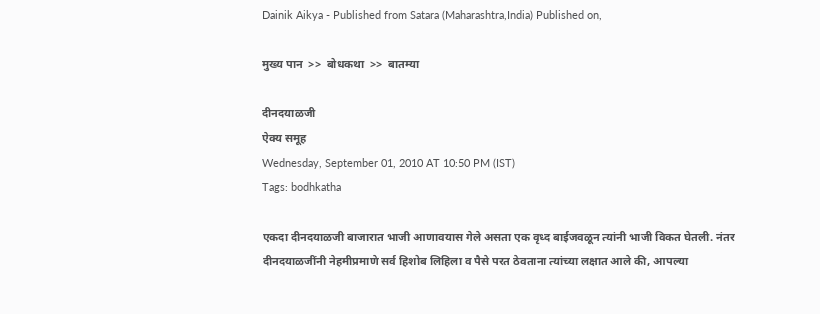Dainik Aikya - Published from Satara (Maharashtra,India) Published on,

मुख्य पान  >>  बोधकथा  >>  बातम्या

दीनदयाळजी
ऐक्य समूह
Wednesday, September 01, 2010 AT 10:50 PM (IST)
Tags: bodhkatha

एकदा दीनदयाळजी बाजारात भाजी आणावयास गेले असता एक वृध्द बाईजवळून त्यांनी भाजी विकत घेतली. नंतर दीनदयाळजींनी नेहमीप्रमाणे सर्व हिशोब लिहिला व पैसे परत ठेवताना त्यांच्या लक्षात आले की, आपल्या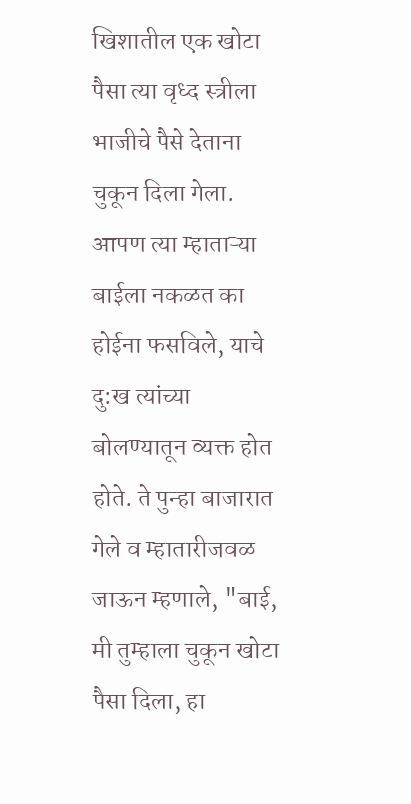खिशातील एक खोटा पैसा त्या वृध्द स्त्रीला भाजीचे पैसे देताना चुकून दिला गेला. आपण त्या म्हाताऱ्या बाईला नकळत का होईना फसविले, याचे दु:ख त्यांच्या बोलण्यातून व्यक्त होत होते. ते पुन्हा बाजारात गेले व म्हातारीजवळ जाऊन म्हणाले, "बाई, मी तुम्हाला चुकून खोटा पैसा दिला, हा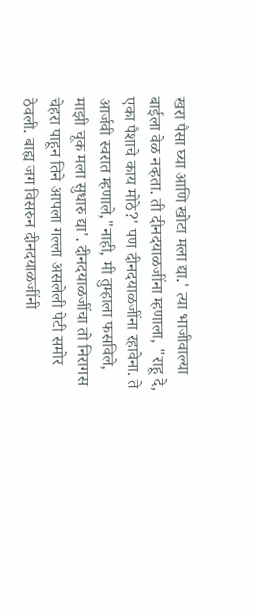खरा पैसा घ्या आणि खोटा मला द्या.' त्या भाजीवाल्या बाईला वेळ नव्हता. ती दीनदयाळजींना म्हणाला, "राहू दे, एका पैशाचे काय मोठे?' पण दीनदयाळजींना रहावेना. ते आर्जवी स्वरात म्हणाले,"नाही, मी तुम्हाला फसविले, माझी चूक मला सुधारु द्या'. दीनदयाळजींचा तो निरागस चेहरा पाहून तिने आपला गल्ला असलेली पेटी समोर ठेवली. बाह्य जग विसरुन दीनदयाळजींनी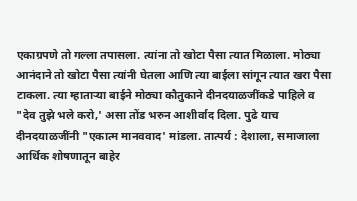एकाग्रपणे तो गल्ला तपासला. त्यांना तो खोटा पैसा त्यात मिळाला. मोठ्या आनंदाने तो खोटा पैसा त्यांनी घेतला आणि त्या बाईला सांगून त्यात खरा पैसा टाकला. त्या म्हाताऱ्या बाईने मोठ्या कौतुकाने दीनदयाळजींकडे पाहिले व "देव तुझे भले करो,' असा तोंड भरुन आशीर्वाद दिला. पुढे याच दीनदयाळजींनी "एकात्म मानववाद' मांडला. तात्पर्य : देशाला, समाजाला आर्थिक शोषणातून बाहेर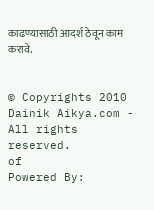काढण्यासाठी आदर्श ठेवून काम करावे.


© Copyrights 2010 Dainik Aikya.com - All rights reserved.
of
Powered By: